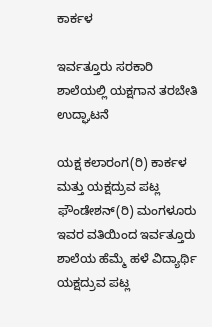ಕಾರ್ಕಳ

ಇರ್ವತ್ತೂರು ಸರಕಾರಿ ಶಾಲೆಯಲ್ಲಿ ಯಕ್ಷಗಾನ ತರಬೇತಿ ಉದ್ಘಾಟನೆ

ಯಕ್ಷ ಕಲಾರಂಗ(ರಿ) ಕಾರ್ಕಳ ಮತ್ತು ಯಕ್ಷದ್ರುವ ಪಟ್ಲ ಫೌಂಡೇಶನ್(ರಿ) ಮಂಗಳೂರು ಇವರ ವತಿಯಿಂದ ಇರ್ವತ್ತೂರು ಶಾಲೆಯ ಹೆಮ್ಮೆ ಹಳೆ ವಿದ್ಯಾರ್ಥಿ ಯಕ್ಷದ್ರುವ ಪಟ್ಲ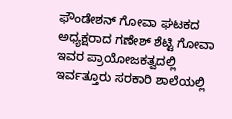ಫೌಂಡೇಶನ್ ಗೋವಾ ಘಟಕದ ಅಧ್ಯಕ್ಷರಾದ ಗಣೇಶ್ ಶೆಟ್ಟಿ ಗೋವಾ ಇವರ ಪ್ರಾಯೋಜಕತ್ವದಲ್ಲಿ ಇರ್ವತ್ತೂರು ಸರಕಾರಿ ಶಾಲೆಯಲ್ಲಿ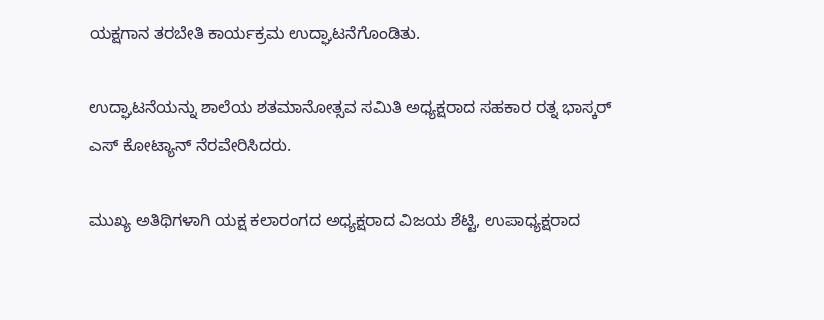ಯಕ್ಷಗಾನ ತರಬೇತಿ ಕಾರ್ಯಕ್ರಮ ಉದ್ಘಾಟನೆಗೊಂಡಿತು.

ಉದ್ಘಾಟನೆಯನ್ನು ಶಾಲೆಯ ಶತಮಾನೋತ್ಸವ ಸಮಿತಿ ಅಧ್ಯಕ್ಷರಾದ ಸಹಕಾರ ರತ್ನ ಭಾಸ್ಕರ್ ಎಸ್ ಕೋಟ್ಯಾನ್ ನೆರವೇರಿಸಿದರು.

ಮುಖ್ಯ ಅತಿಥಿಗಳಾಗಿ ಯಕ್ಷ ಕಲಾರಂಗದ ಅಧ್ಯಕ್ಷರಾದ ವಿಜಯ ಶೆಟ್ಟಿ, ಉಪಾಧ್ಯಕ್ಷರಾದ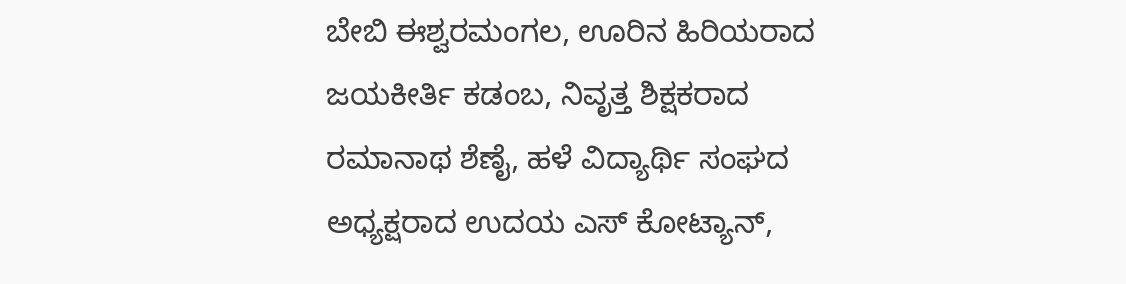ಬೇಬಿ ಈಶ್ವರಮಂಗಲ, ಊರಿನ ಹಿರಿಯರಾದ ಜಯಕೀರ್ತಿ ಕಡಂಬ, ನಿವೃತ್ತ ಶಿಕ್ಷಕರಾದ ರಮಾನಾಥ ಶೆಣೈ, ಹಳೆ ವಿದ್ಯಾರ್ಥಿ ಸಂಘದ ಅಧ್ಯಕ್ಷರಾದ ಉದಯ ಎಸ್ ಕೋಟ್ಯಾನ್,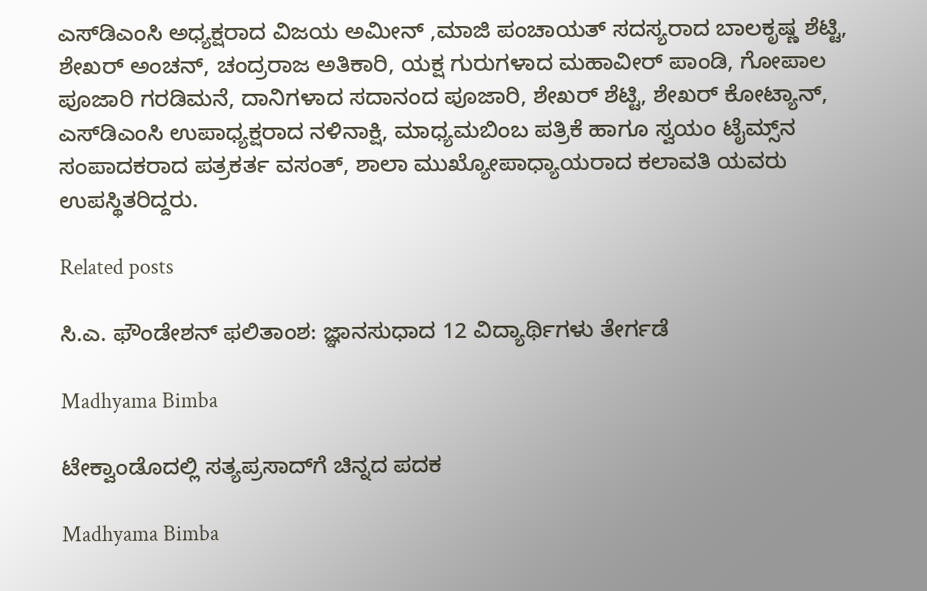ಎಸ್‌ಡಿಎಂಸಿ ಅಧ್ಯಕ್ಷರಾದ ವಿಜಯ ಅಮೀನ್ ,ಮಾಜಿ ಪಂಚಾಯತ್ ಸದಸ್ಯರಾದ ಬಾಲಕೃಷ್ಣ ಶೆಟ್ಟಿ, ಶೇಖರ್ ಅಂಚನ್, ಚಂದ್ರರಾಜ ಅತಿಕಾರಿ, ಯಕ್ಷ ಗುರುಗಳಾದ ಮಹಾವೀರ್ ಪಾಂಡಿ, ಗೋಪಾಲ ಪೂಜಾರಿ ಗರಡಿಮನೆ, ದಾನಿಗಳಾದ ಸದಾನಂದ ಪೂಜಾರಿ, ಶೇಖರ್ ಶೆಟ್ಟಿ, ಶೇಖರ್ ಕೋಟ್ಯಾನ್, ಎಸ್‌ಡಿಎಂಸಿ ಉಪಾಧ್ಯಕ್ಷರಾದ ನಳಿನಾಕ್ಷಿ, ಮಾಧ್ಯಮಬಿಂಬ ಪತ್ರಿಕೆ ಹಾಗೂ ಸ್ವಯಂ ಟೈಮ್ಸ್‌ನ ಸಂಪಾದಕರಾದ ಪತ್ರಕರ್ತ ವಸಂತ್, ಶಾಲಾ ಮುಖ್ಯೋಪಾಧ್ಯಾಯರಾದ ಕಲಾವತಿ ಯವರು ಉಪಸ್ಥಿತರಿದ್ದರು.

Related posts

ಸಿ.ಎ. ಫೌಂಡೇಶನ್ ಫಲಿತಾಂಶ: ಜ್ಞಾನಸುಧಾದ 12 ವಿದ್ಯಾರ್ಥಿಗಳು ತೇರ್ಗಡೆ

Madhyama Bimba

ಟೇಕ್ವಾಂಡೊದಲ್ಲಿ ಸತ್ಯಪ್ರಸಾದ್‌ಗೆ ಚಿನ್ನದ ಪದಕ

Madhyama Bimba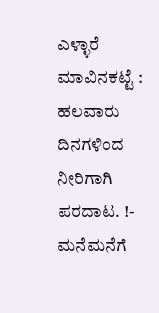ಎಳ್ಳಾರೆ ಮಾವಿನಕಟ್ಟೆ : ಹಲವಾರು ದಿನಗಳಿಂದ ನೀರಿಗಾಗಿ ಪರದಾಟ. !- ಮನೆಮನೆಗೆ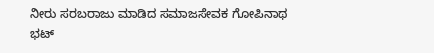ನೀರು ಸರಬರಾಜು ಮಾಡಿದ ಸಮಾಜಸೇವಕ ಗೋಪಿನಾಥ ಭಟ್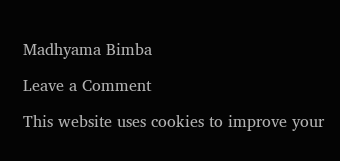Madhyama Bimba

Leave a Comment

This website uses cookies to improve your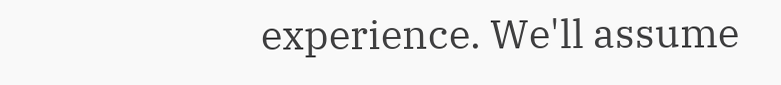experience. We'll assume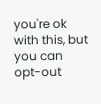you're ok with this, but you can opt-out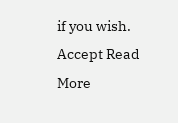if you wish. Accept Read More